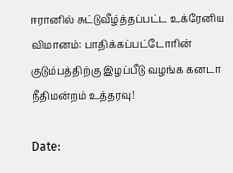ஈரானில் சுட்டுவீழ்த்தப்பட்ட உக்ரேனிய விமானம்: பாதிக்கப்பட்டோரின் குடும்பத்திற்கு இழப்பீடு வழங்க கனடா நீதிமன்றம் உத்தரவு!

Date: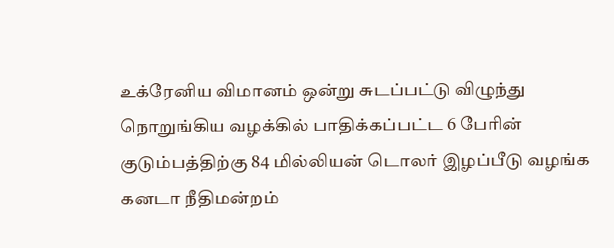உக்ரேனிய விமானம் ஒன்று சுடப்பட்டு விழுந்து நொறுங்கிய வழக்கில் பாதிக்கப்பட்ட 6 பேரின் குடும்பத்திற்கு 84 மில்லியன் டொலர் இழப்பீடு வழங்க கனடா நீதிமன்றம்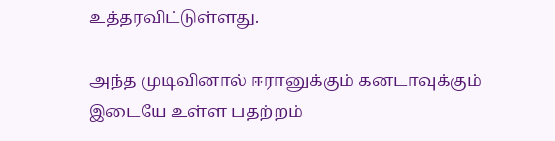உத்தரவிட்டுள்ளது.

அந்த முடிவினால் ஈரானுக்கும் கனடாவுக்கும் இடையே உள்ள பதற்றம்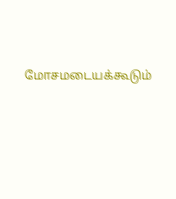மோசமடையக்கூடும்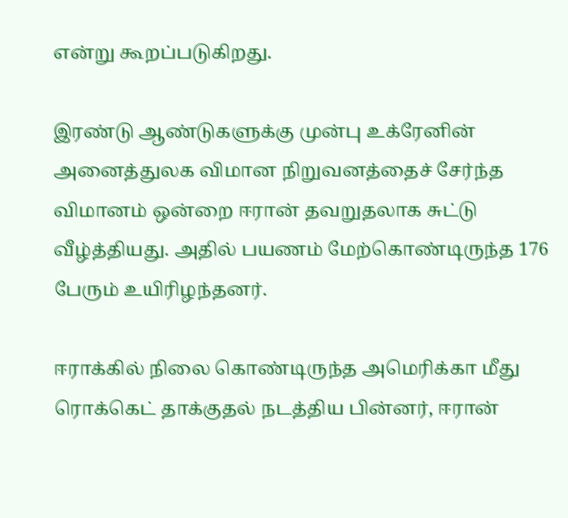என்று கூறப்படுகிறது.

இரண்டு ஆண்டுகளுக்கு முன்பு உக்ரேனின் அனைத்துலக விமான நிறுவனத்தைச் சேர்ந்த விமானம் ஒன்றை ஈரான் தவறுதலாக சுட்டு வீழ்த்தியது. அதில் பயணம் மேற்கொண்டிருந்த 176 பேரும் உயிரிழந்தனர்.

ஈராக்கில் நிலை கொண்டிருந்த அமெரிக்கா மீது ரொக்கெட் தாக்குதல் நடத்திய பின்னர், ஈரான்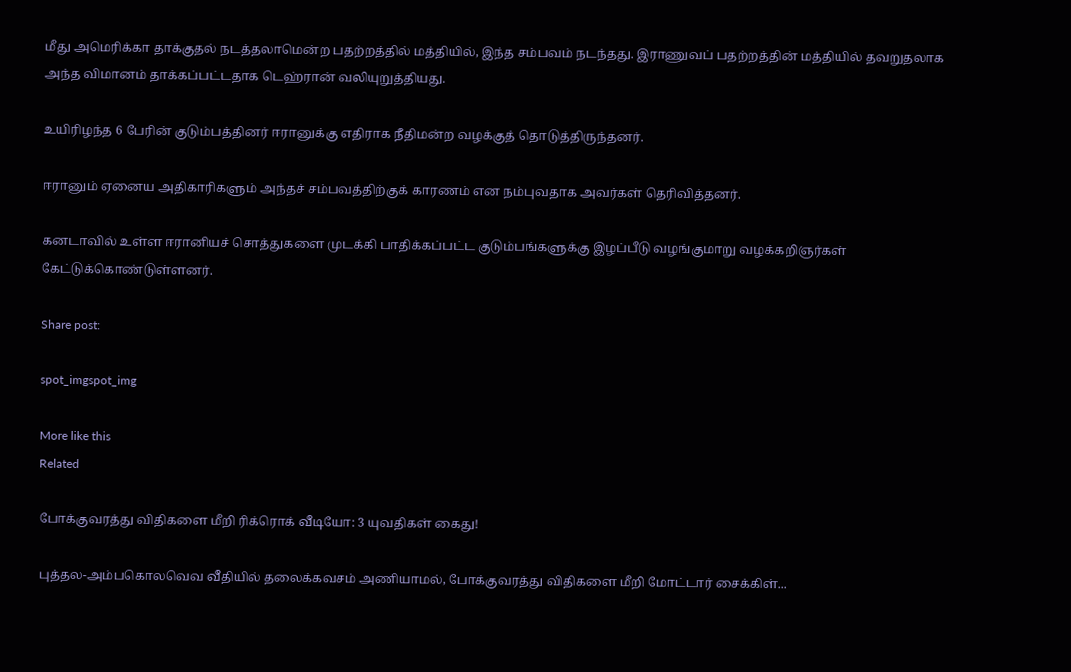மீது அமெரிக்கா தாக்குதல் நடத்தலாமென்ற பதற்றத்தில் மத்தியில், இந்த சம்பவம் நடந்தது. இராணுவப் பதற்றத்தின் மத்தியில் தவறுதலாக அந்த விமானம் தாக்கப்பட்டதாக டெஹ்ரான் வலியுறுத்தியது.

உயிரிழந்த 6 பேரின் குடும்பத்தினர் ஈரானுக்கு எதிராக நீதிமன்ற வழக்குத் தொடுத்திருந்தனர்.

ஈரானும் ஏனைய அதிகாரிகளும் அந்தச் சம்பவத்திற்குக் காரணம் என நம்புவதாக அவர்கள் தெரிவித்தனர்.

கனடாவில் உள்ள ஈரானியச் சொத்துகளை முடக்கி பாதிக்கப்பட்ட குடும்பங்களுக்கு இழப்பீடு வழங்குமாறு வழக்கறிஞர்கள் கேட்டுக்கொண்டுள்ளனர்.

Share post:

spot_imgspot_img

More like this
Related

போக்குவரத்து விதிகளை மீறி ரிக்ரொக் வீடியோ: 3 யுவதிகள் கைது!

புத்தல-அம்பகொலவெவ வீதியில் தலைக்கவசம் அணியாமல், போக்குவரத்து விதிகளை மீறி மோட்டார் சைக்கிள்...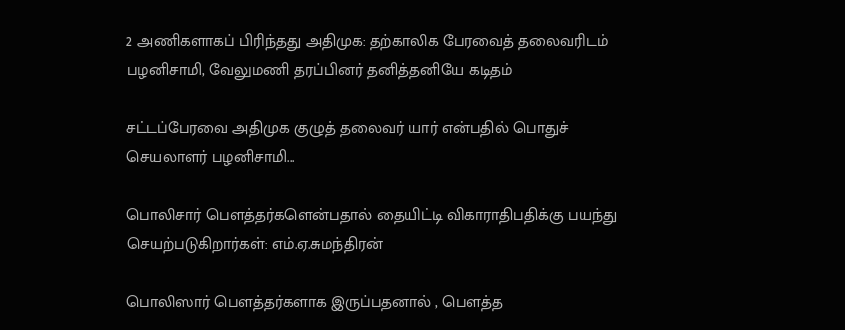2 அணிகளாகப் பிரிந்தது அதிமுக: தற்காலிக பேரவைத் தலைவரிடம் பழனிசாமி, வேலுமணி தரப்பினர் தனித்தனியே கடிதம்

சட்டப்பேரவை அதிமுக குழுத் தலைவர் யார் என்பதில் பொதுச் செயலாளர் பழனிசாமி...

பொலிசார் பௌத்தர்களென்பதால் தையிட்டி விகாராதிபதிக்கு பயந்து செயற்படுகிறார்கள்: எம்.ஏ.சுமந்திரன்

பொலிஸார் பௌத்தர்களாக இருப்பதனால் , பௌத்த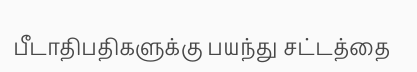பீடாதிபதிகளுக்கு பயந்து சட்டத்தை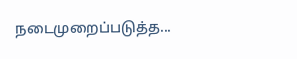நடைமுறைப்படுத்த...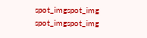spot_imgspot_img
spot_imgspot_img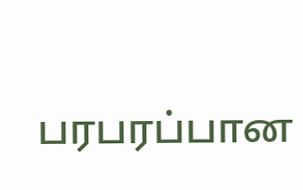பரபரப்பான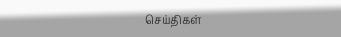செய்திகள்